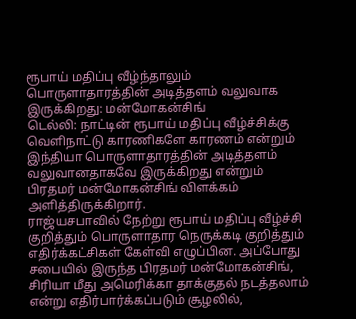ரூபாய் மதிப்பு வீழ்ந்தாலும் பொருளாதாரத்தின் அடித்தளம் வலுவாக இருக்கிறது: மன்மோகன்சிங்
டெல்லி: நாட்டின் ரூபாய் மதிப்பு வீழ்ச்சிக்கு வெளிநாட்டு காரணிகளே காரணம் என்றும் இந்தியா பொருளாதாரத்தின் அடித்தளம் வலுவானதாகவே இருக்கிறது என்றும் பிரதமர் மன்மோகன்சிங் விளக்கம் அளித்திருக்கிறார்.
ராஜ்யசபாவில் நேற்று ரூபாய் மதிப்பு வீழ்ச்சி குறித்தும் பொருளாதார நெருக்கடி குறித்தும் எதிர்க்கட்சிகள் கேள்வி எழுப்பின. அப்போது சபையில் இருந்த பிரதமர் மன்மோகன்சிங், சிரியா மீது அமெரிக்கா தாக்குதல் நடத்தலாம் என்று எதிர்பார்க்கப்படும் சூழலில்,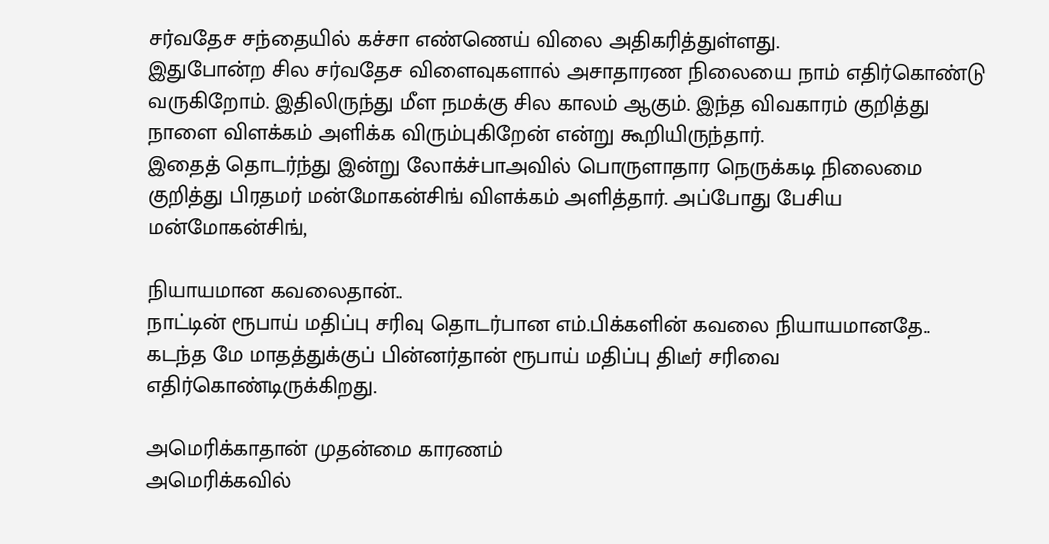சர்வதேச சந்தையில் கச்சா எண்ணெய் விலை அதிகரித்துள்ளது.
இதுபோன்ற சில சர்வதேச விளைவுகளால் அசாதாரண நிலையை நாம் எதிர்கொண்டு வருகிறோம். இதிலிருந்து மீள நமக்கு சில காலம் ஆகும். இந்த விவகாரம் குறித்து நாளை விளக்கம் அளிக்க விரும்புகிறேன் என்று கூறியிருந்தார்.
இதைத் தொடர்ந்து இன்று லோக்ச்பாஅவில் பொருளாதார நெருக்கடி நிலைமை குறித்து பிரதமர் மன்மோகன்சிங் விளக்கம் அளித்தார். அப்போது பேசிய மன்மோகன்சிங்,

நியாயமான கவலைதான்..
நாட்டின் ரூபாய் மதிப்பு சரிவு தொடர்பான எம்.பிக்களின் கவலை நியாயமானதே.. கடந்த மே மாதத்துக்குப் பின்னர்தான் ரூபாய் மதிப்பு திடீர் சரிவை எதிர்கொண்டிருக்கிறது.

அமெரிக்காதான் முதன்மை காரணம்
அமெரிக்கவில்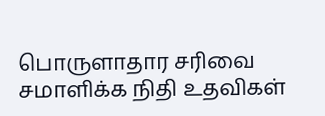பொருளாதார சரிவை சமாளிக்க நிதி உதவிகள்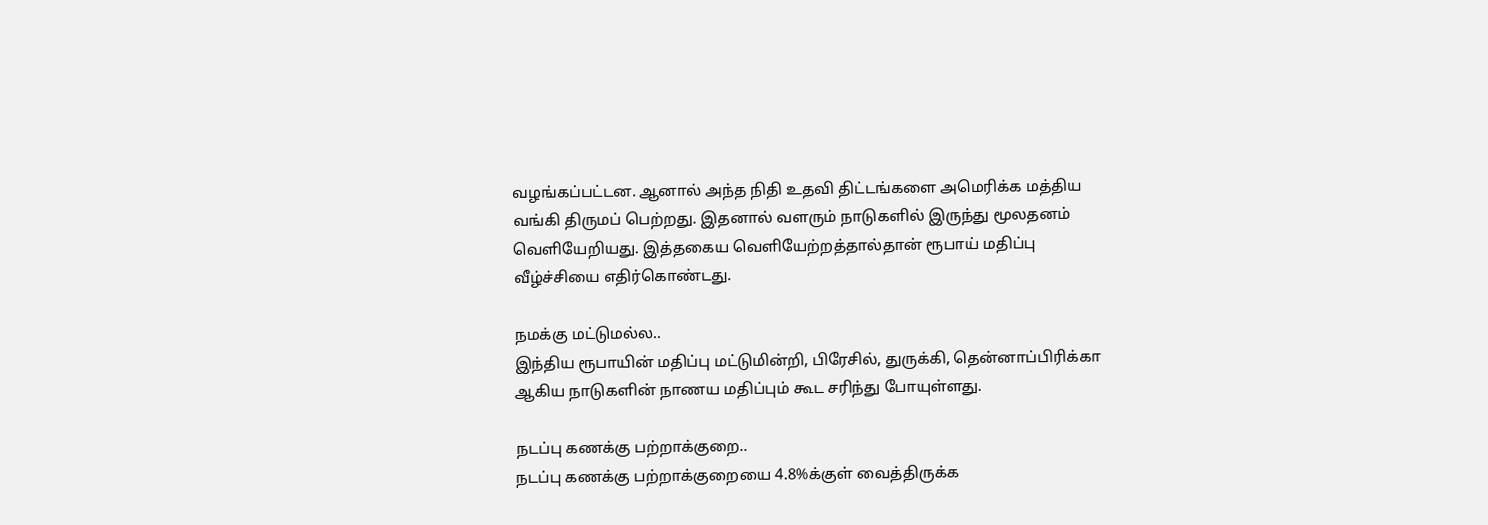வழங்கப்பட்டன. ஆனால் அந்த நிதி உதவி திட்டங்களை அமெரிக்க மத்திய வங்கி திருமப் பெற்றது. இதனால் வளரும் நாடுகளில் இருந்து மூலதனம் வெளியேறியது. இத்தகைய வெளியேற்றத்தால்தான் ரூபாய் மதிப்பு வீழ்ச்சியை எதிர்கொண்டது.

நமக்கு மட்டுமல்ல..
இந்திய ரூபாயின் மதிப்பு மட்டுமின்றி, பிரேசில், துருக்கி, தென்னாப்பிரிக்கா ஆகிய நாடுகளின் நாணய மதிப்பும் கூட சரிந்து போயுள்ளது.

நடப்பு கணக்கு பற்றாக்குறை..
நடப்பு கணக்கு பற்றாக்குறையை 4.8%க்குள் வைத்திருக்க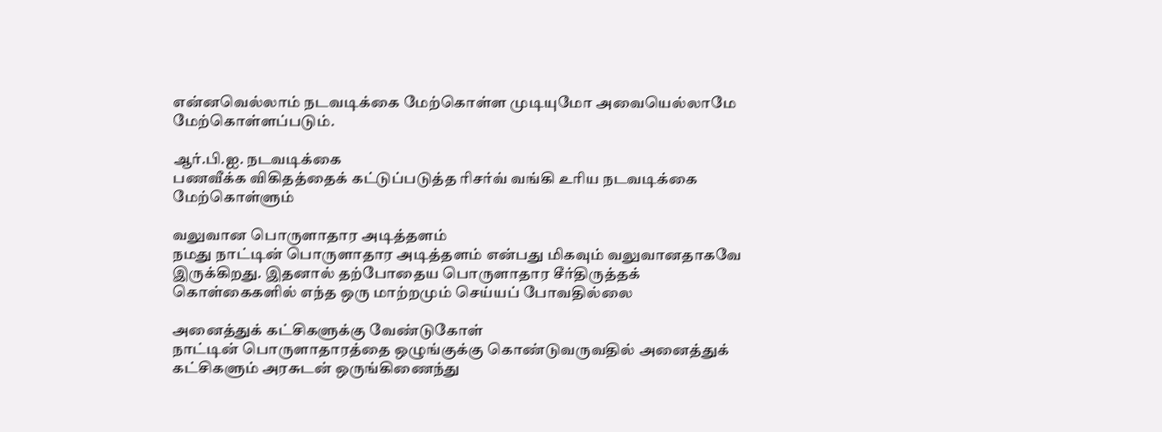என்னவெல்லாம் நடவடிக்கை மேற்கொள்ள முடியுமோ அவையெல்லாமே மேற்கொள்ளப்படும்.

ஆர்.பி.ஐ. நடவடிக்கை
பணவீக்க விகிதத்தைக் கட்டுப்படுத்த ரிசர்வ் வங்கி உரிய நடவடிக்கை மேற்கொள்ளும்

வலுவான பொருளாதார அடித்தளம்
நமது நாட்டின் பொருளாதார அடித்தளம் என்பது மிகவும் வலுவானதாகவே இருக்கிறது. இதனால் தற்போதைய பொருளாதார சீர்திருத்தக் கொள்கைகளில் எந்த ஒரு மாற்றமும் செய்யப் போவதில்லை

அனைத்துக் கட்சிகளுக்கு வேண்டுகோள்
நாட்டின் பொருளாதாரத்தை ஒழுங்குக்கு கொண்டுவருவதில் அனைத்துக் கட்சிகளும் அரசுடன் ஒருங்கிணைந்து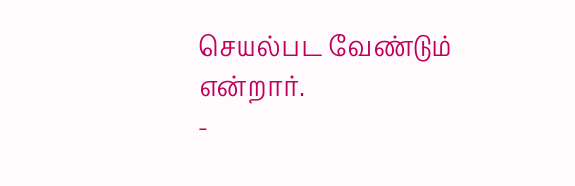செயல்பட வேண்டும் என்றார்.
-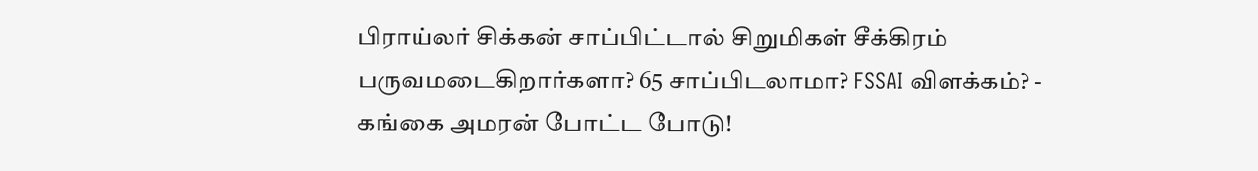பிராய்லர் சிக்கன் சாப்பிட்டால் சிறுமிகள் சீக்கிரம் பருவமடைகிறார்களா? 65 சாப்பிடலாமா? FSSAI விளக்கம்? -
கங்கை அமரன் போட்ட போடு!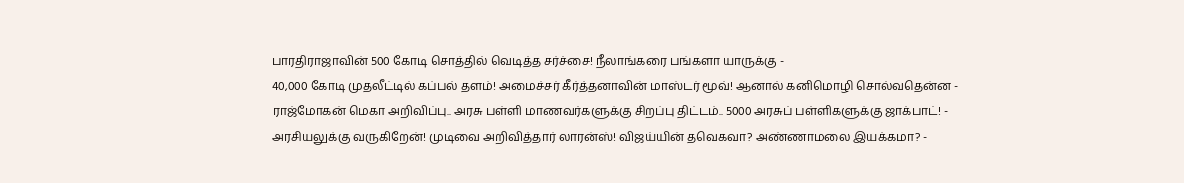பாரதிராஜாவின் 500 கோடி சொத்தில் வெடித்த சர்ச்சை! நீலாங்கரை பங்களா யாருக்கு -
40,000 கோடி முதலீட்டில் கப்பல் தளம்! அமைச்சர் கீர்த்தனாவின் மாஸ்டர் மூவ்! ஆனால் கனிமொழி சொல்வதென்ன -
ராஜ்மோகன் மெகா அறிவிப்பு.. அரசு பள்ளி மாணவர்களுக்கு சிறப்பு திட்டம்.. 5000 அரசுப் பள்ளிகளுக்கு ஜாக்பாட்! -
அரசியலுக்கு வருகிறேன்! முடிவை அறிவித்தார் லாரன்ஸ்! விஜய்யின் தவெகவா? அண்ணாமலை இயக்கமா? -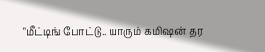"மீட்டிங் போட்டு.. யாரும் கமிஷன் தர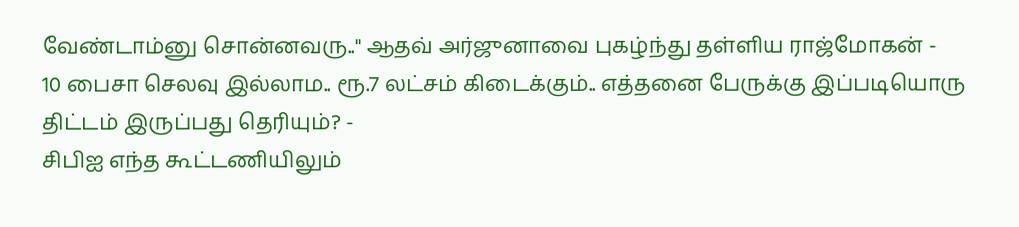வேண்டாம்னு சொன்னவரு.." ஆதவ் அர்ஜுனாவை புகழ்ந்து தள்ளிய ராஜ்மோகன் -
10 பைசா செலவு இல்லாம.. ரூ.7 லட்சம் கிடைக்கும்.. எத்தனை பேருக்கு இப்படியொரு திட்டம் இருப்பது தெரியும்? -
சிபிஐ எந்த கூட்டணியிலும்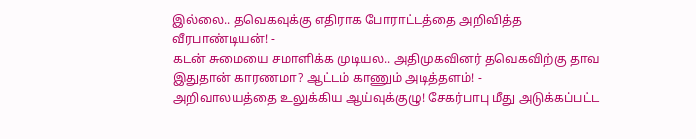இல்லை.. தவெகவுக்கு எதிராக போராட்டத்தை அறிவித்த வீரபாண்டியன்! -
கடன் சுமையை சமாளிக்க முடியல.. அதிமுகவினர் தவெகவிற்கு தாவ இதுதான் காரணமா? ஆட்டம் காணும் அடித்தளம்! -
அறிவாலயத்தை உலுக்கிய ஆய்வுக்குழு! சேகர்பாபு மீது அடுக்கப்பட்ட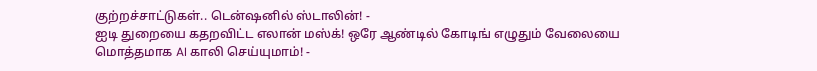குற்றச்சாட்டுகள்.. டென்ஷனில் ஸ்டாலின்! -
ஐடி துறையை கதறவிட்ட எலான் மஸ்க்! ஒரே ஆண்டில் கோடிங் எழுதும் வேலையை மொத்தமாக AI காலி செய்யுமாம்! -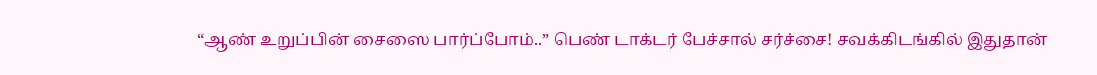“ஆண் உறுப்பின் சைஸை பார்ப்போம்..” பெண் டாக்டர் பேச்சால் சர்ச்சை! சவக்கிடங்கில் இதுதான்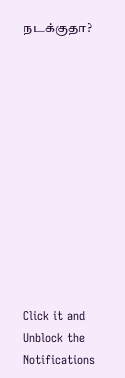நடக்குதா?












Click it and Unblock the Notifications